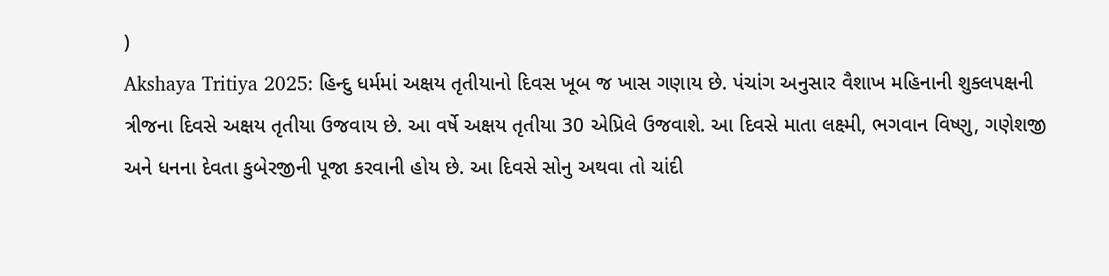)
Akshaya Tritiya 2025: હિન્દુ ધર્મમાં અક્ષય તૃતીયાનો દિવસ ખૂબ જ ખાસ ગણાય છે. પંચાંગ અનુસાર વૈશાખ મહિનાની શુક્લપક્ષની ત્રીજના દિવસે અક્ષય તૃતીયા ઉજવાય છે. આ વર્ષે અક્ષય તૃતીયા 30 એપ્રિલે ઉજવાશે. આ દિવસે માતા લક્ષ્મી, ભગવાન વિષ્ણુ, ગણેશજી અને ધનના દેવતા કુબેરજીની પૂજા કરવાની હોય છે. આ દિવસે સોનુ અથવા તો ચાંદી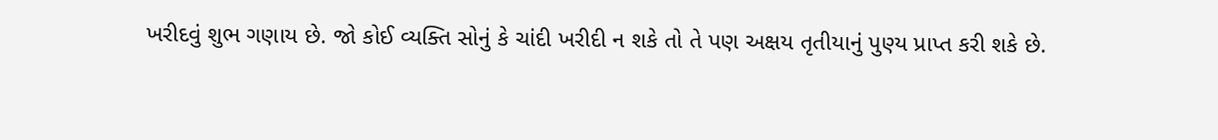ખરીદવું શુભ ગણાય છે. જો કોઈ વ્યક્તિ સોનું કે ચાંદી ખરીદી ન શકે તો તે પણ અક્ષય તૃતીયાનું પુણ્ય પ્રાપ્ત કરી શકે છે.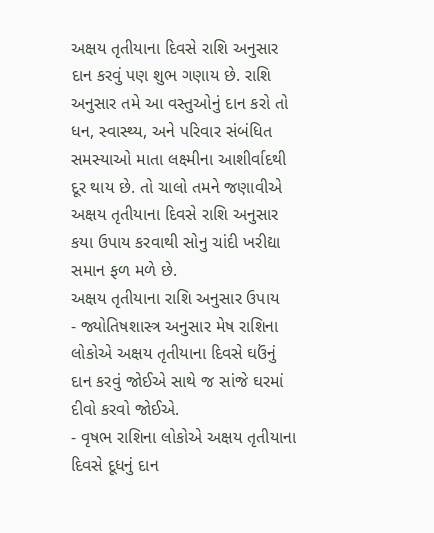અક્ષય તૃતીયાના દિવસે રાશિ અનુસાર દાન કરવું પણ શુભ ગણાય છે. રાશિ અનુસાર તમે આ વસ્તુઓનું દાન કરો તો ધન, સ્વાસ્થ્ય, અને પરિવાર સંબંધિત સમસ્યાઓ માતા લક્ષ્મીના આશીર્વાદથી દૂર થાય છે. તો ચાલો તમને જણાવીએ અક્ષય તૃતીયાના દિવસે રાશિ અનુસાર કયા ઉપાય કરવાથી સોનુ ચાંદી ખરીદ્યા સમાન ફળ મળે છે.
અક્ષય તૃતીયાના રાશિ અનુસાર ઉપાય
- જ્યોતિષશાસ્ત્ર અનુસાર મેષ રાશિના લોકોએ અક્ષય તૃતીયાના દિવસે ઘઉંનું દાન કરવું જોઈએ સાથે જ સાંજે ઘરમાં દીવો કરવો જોઈએ.
- વૃષભ રાશિના લોકોએ અક્ષય તૃતીયાના દિવસે દૂધનું દાન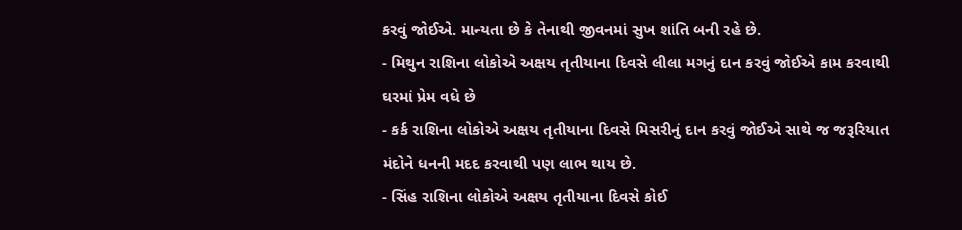કરવું જોઈએ. માન્યતા છે કે તેનાથી જીવનમાં સુખ શાંતિ બની રહે છે.
- મિથુન રાશિના લોકોએ અક્ષય તૃતીયાના દિવસે લીલા મગનું દાન કરવું જોઈએ કામ કરવાથી ઘરમાં પ્રેમ વધે છે
- કર્ક રાશિના લોકોએ અક્ષય તૃતીયાના દિવસે મિસરીનું દાન કરવું જોઈએ સાથે જ જરૂરિયાત મંદોને ધનની મદદ કરવાથી પણ લાભ થાય છે.
- સિંહ રાશિના લોકોએ અક્ષય તૃતીયાના દિવસે કોઈ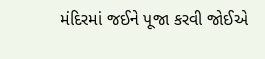મંદિરમાં જઈને પૂજા કરવી જોઈએ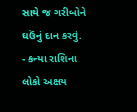સાથે જ ગરીબોને ઘઉંનું દાન કરવું.
- કન્યા રાશિના લોકો અક્ષય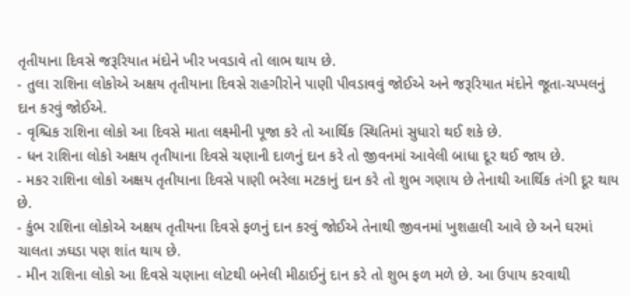તૃતીયાના દિવસે જરૂરિયાત મંદોને ખીર ખવડાવે તો લાભ થાય છે.
- તુલા રાશિના લોકોએ અક્ષય તૃતીયાના દિવસે રાહગીરોને પાણી પીવડાવવું જોઈએ અને જરૂરિયાત મંદોને જૂતા-ચપ્પલનું દાન કરવું જોઈએ.
- વૃશ્ચિક રાશિના લોકો આ દિવસે માતા લક્ષ્મીની પૂજા કરે તો આર્થિક સ્થિતિમાં સુધારો થઈ શકે છે.
- ધન રાશિના લોકો અક્ષય તૃતીયાના દિવસે ચણાની દાળનું દાન કરે તો જીવનમાં આવેલી બાધા દૂર થઈ જાય છે.
- મકર રાશિના લોકો અક્ષય તૃતીયાના દિવસે પાણી ભરેલા મટકાનું દાન કરે તો શુભ ગણાય છે તેનાથી આર્થિક તંગી દૂર થાય છે.
- કુંભ રાશિના લોકોએ અક્ષય તૃતીયના દિવસે ફળનું દાન કરવું જોઈએ તેનાથી જીવનમાં ખુશહાલી આવે છે અને ઘરમાં ચાલતા ઝઘડા પણ શાંત થાય છે.
- મીન રાશિના લોકો આ દિવસે ચણાના લોટથી બનેલી મીઠાઈનું દાન કરે તો શુભ ફળ મળે છે. આ ઉપાય કરવાથી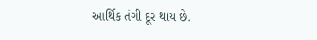આર્થિક તંગી દૂર થાય છે.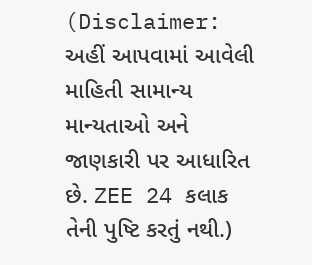(Disclaimer: અહીં આપવામાં આવેલી માહિતી સામાન્ય માન્યતાઓ અને જાણકારી પર આધારિત છે. ZEE 24 કલાક તેની પુષ્ટિ કરતું નથી.)